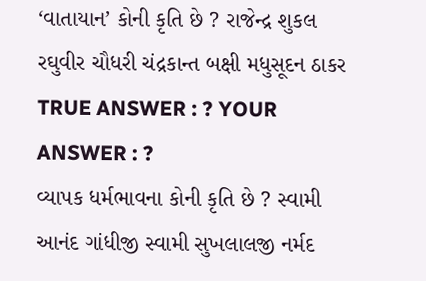‘વાતાયાન’ કોની કૃતિ છે ? રાજેન્દ્ર શુકલ રઘુવીર ચૌધરી ચંદ્રકાન્ત બક્ષી મધુસૂદન ઠાકર TRUE ANSWER : ? YOUR ANSWER : ?
વ્યાપક ધર્મભાવના કોની કૃતિ છે ? સ્વામી આનંદ ગાંધીજી સ્વામી સુખલાલજી નર્મદ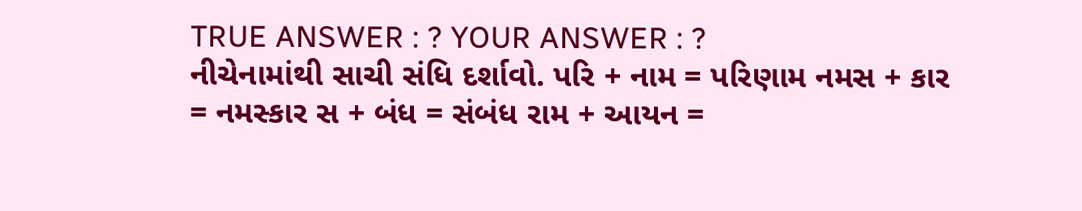TRUE ANSWER : ? YOUR ANSWER : ?
નીચેનામાંથી સાચી સંધિ દર્શાવો. પરિ + નામ = પરિણામ નમસ + કાર = નમસ્કાર સ + બંધ = સંબંધ રામ + આયન =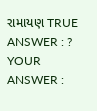રામાયણ TRUE ANSWER : ? YOUR ANSWER :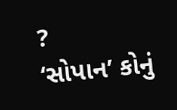?
‘સોપાન’ કોનું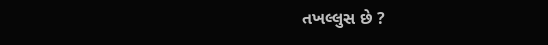તખલ્લુસ છે ?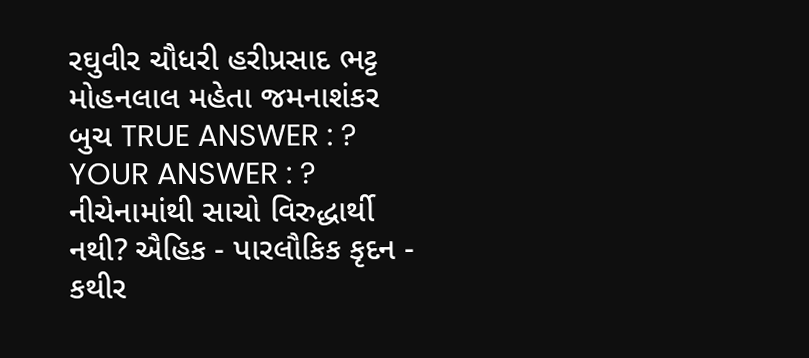રઘુવીર ચૌધરી હરીપ્રસાદ ભટ્ટ મોહનલાલ મહેતા જમનાશંકર બુચ TRUE ANSWER : ? YOUR ANSWER : ?
નીચેનામાંથી સાચો વિરુદ્ધાર્થી નથી? ઐહિક - પારલૌકિક કૃદન - કથીર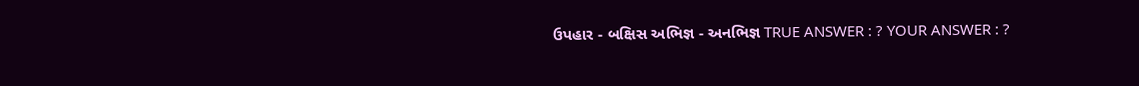ઉપહાર - બક્ષિસ અભિજ્ઞ - અનભિજ્ઞ TRUE ANSWER : ? YOUR ANSWER : ?